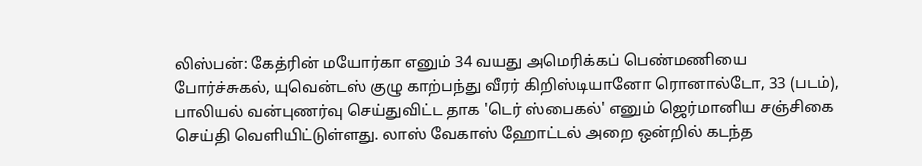லிஸ்பன்: கேத்ரின் மயோர்கா எனும் 34 வயது அமெரிக்கப் பெண்மணியை போர்ச்சுகல், யுவென்டஸ் குழு காற்பந்து வீரர் கிறிஸ்டியானோ ரொனால்டோ, 33 (படம்), பாலியல் வன்புணர்வு செய்துவிட்ட தாக 'டெர் ஸ்பைகல்' எனும் ஜெர்மானிய சஞ்சிகை செய்தி வெளியிட்டுள்ளது. லாஸ் வேகாஸ் ஹோட்டல் அறை ஒன்றில் கடந்த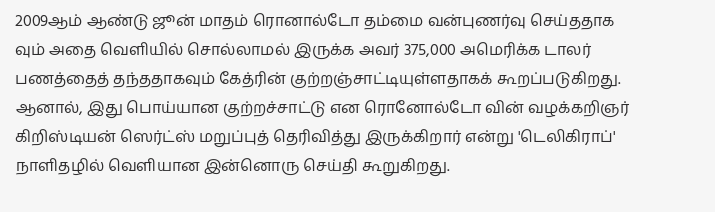2009ஆம் ஆண்டு ஜூன் மாதம் ரொனால்டோ தம்மை வன்புணர்வு செய்ததாக வும் அதை வெளியில் சொல்லாமல் இருக்க அவர் 375,000 அமெரிக்க டாலர் பணத்தைத் தந்ததாகவும் கேத்ரின் குற்றஞ்சாட்டியுள்ளதாகக் கூறப்படுகிறது.
ஆனால், இது பொய்யான குற்றச்சாட்டு என ரொனோல்டோ வின் வழக்கறிஞர் கிறிஸ்டியன் ஸெர்ட்ஸ் மறுப்புத் தெரிவித்து இருக்கிறார் என்று 'டெலிகிராப்' நாளிதழில் வெளியான இன்னொரு செய்தி கூறுகிறது.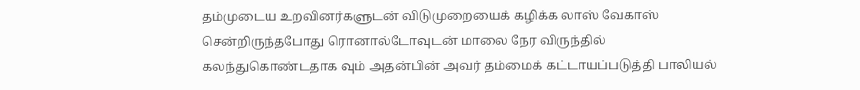தம்முடைய உறவினர்களுடன் விடுமுறையைக் கழிக்க லாஸ் வேகாஸ் சென்றிருந்தபோது ரொனால்டோவுடன் மாலை நேர விருந்தில் கலந்துகொண்டதாக வும் அதன்பின் அவர் தம்மைக் கட்டாயப்படுத்தி பாலியல்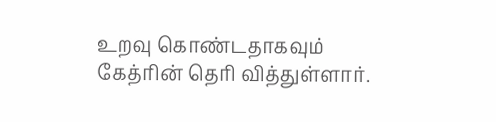உறவு கொண்டதாகவும் கேத்ரின் தெரி வித்துள்ளார்.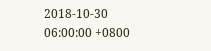2018-10-30 06:00:00 +0800